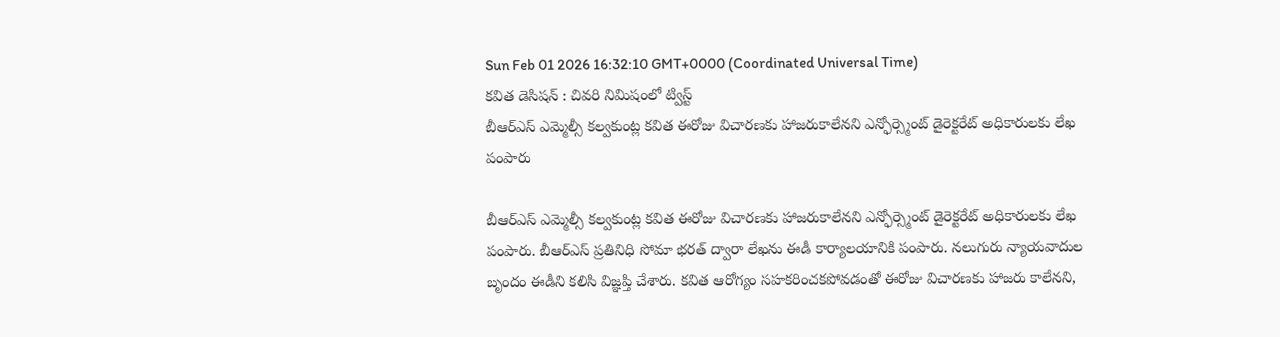Sun Feb 01 2026 16:32:10 GMT+0000 (Coordinated Universal Time)
కవిత డెసిషన్ : చివరి నిమిషంలో ట్విస్ట్
బీఆర్ఎస్ ఎమ్మెల్సీ కల్వకుంట్ల కవిత ఈరోజు విచారణకు హాజరుకాలేనని ఎన్ఫోర్స్మెంట్ డైరెక్టరేట్ అధికారులకు లేఖ పంపారు

బీఆర్ఎస్ ఎమ్మెల్సీ కల్వకుంట్ల కవిత ఈరోజు విచారణకు హాజరుకాలేనని ఎన్ఫోర్స్మెంట్ డైరెక్టరేట్ అధికారులకు లేఖ పంపారు. బీఆర్ఎస్ ప్రతినిధి సోమా భరత్ ద్వారా లేఖను ఈడీ కార్యాలయానికి పంపారు. నలుగురు న్యాయవాదుల బృందం ఈడీని కలిసి విజ్ఞప్తి చేశారు. కవిత ఆరోగ్యం సహకరించకపోవడంతో ఈరోజు విచారణకు హాజరు కాలేనని,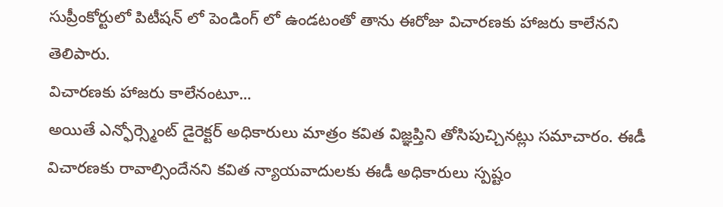సుప్రీంకోర్టులో పిటీషన్ లో పెండింగ్ లో ఉండటంతో తాను ఈరోజు విచారణకు హాజరు కాలేనని తెలిపారు.
విచారణకు హాజరు కాలేనంటూ...
అయితే ఎన్ఫోర్స్మెంట్ డైరెక్టర్ అధికారులు మాత్రం కవిత విజ్ఞప్తిని తోసిపుచ్చినట్లు సమాచారం. ఈడీ విచారణకు రావాల్సిందేనని కవిత న్యాయవాదులకు ఈడీ అధికారులు స్పష్టం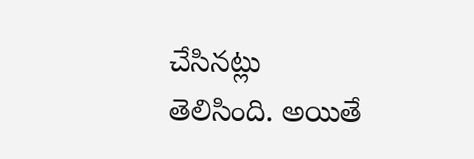చేసినట్లు తెలిసింది. అయితే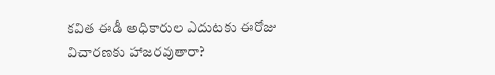కవిత ఈడీ అధికారుల ఎదుటకు ఈరోజు విచారణకు హాజరవుతారా?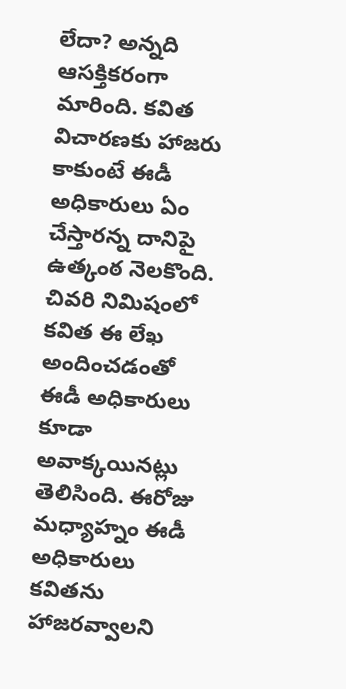లేదా? అన్నది ఆసక్తికరంగా మారింది. కవిత విచారణకు హాజరు కాకుంటే ఈడీ అధికారులు ఏం చేస్తారన్న దానిపై ఉత్కంఠ నెలకొంది. చివరి నిమిషంలో కవిత ఈ లేఖ అందించడంతో ఈడీ అధికారులు కూడా అవాక్కయినట్లు తెలిసింది. ఈరోజు మధ్యాహ్నం ఈడీ అధికారులు కవితను హాజరవ్వాలని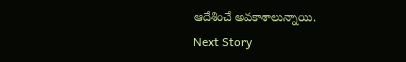ఆదేశించే అవకాశాలున్నాయి.
Next Story